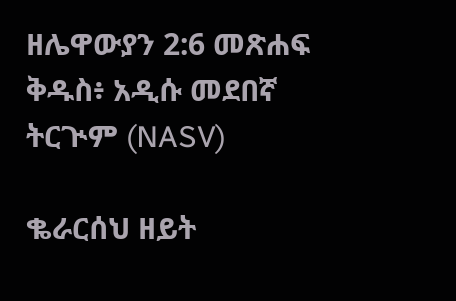ዘሌዋውያን 2:6 መጽሐፍ ቅዱስ፥ አዲሱ መደበኛ ትርጒም (NASV)

ቈራርሰህ ዘይት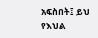አፍስበት፤ ይህ የእህል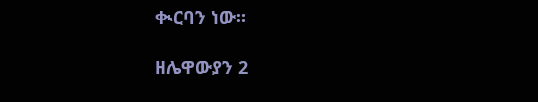ቊርባን ነው።

ዘሌዋውያን 2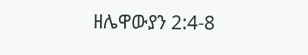ዘሌዋውያን 2:4-8